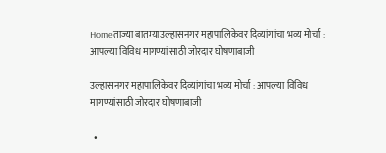Homeताज्या बातम्याउल्हासनगर महापालिकेवर दिव्यांगांचा भव्य मोर्चा : आपल्या विविध मागण्यांसाठी जोरदार घोषणाबाजी

उल्हासनगर महापालिकेवर दिव्यांगांचा भव्य मोर्चा : आपल्या विविध मागण्यांसाठी जोरदार घोषणाबाजी

  •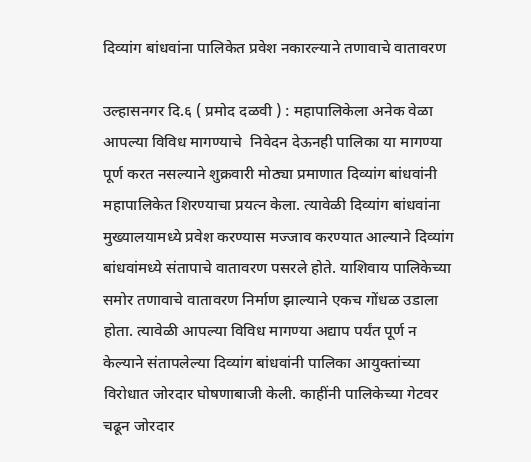दिव्यांग बांधवांना पालिकेत प्रवेश नकारल्याने तणावाचे वातावरण

उल्हासनगर दि.६ ( प्रमोद दळवी ) : महापालिकेला अनेक वेळा आपल्या विविध मागण्याचे  निवेदन देऊनही पालिका या मागण्या पूर्ण करत नसल्याने शुक्रवारी मोठ्या प्रमाणात दिव्यांग बांधवांनी महापालिकेत शिरण्याचा प्रयत्न केला. त्यावेळी दिव्यांग बांधवांना मुख्यालयामध्ये प्रवेश करण्यास मज्जाव करण्यात आल्याने दिव्यांग बांधवांमध्ये संतापाचे वातावरण पसरले होते. याशिवाय पालिकेच्या समोर तणावाचे वातावरण निर्माण झाल्याने एकच गोंधळ उडाला होता. त्यावेळी आपल्या विविध मागण्या अद्याप पर्यंत पूर्ण न केल्याने संतापलेल्या दिव्यांग बांधवांनी पालिका आयुक्तांच्या विरोधात जोरदार घोषणाबाजी केली. काहींनी पालिकेच्या गेटवर चढून जोरदार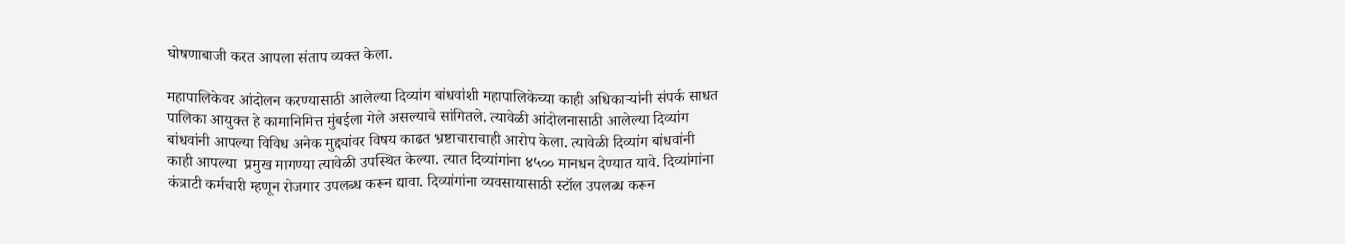घोषणाबाजी करत आपला संताप व्यक्त केला.

महापालिकेवर आंदोलन करण्यासाठी आलेल्या दिव्यांग बांधवांशी महापालिकेच्या काही अधिकाऱ्यांनी संपर्क साधत पालिका आयुक्त हे कामानिमित्त मुंबईला गेले असल्याचे सांगितले. त्यावेळी आंदोलनासाठी आलेल्या दिव्यांग बांधवांनी आपल्या विविध अनेक मुद्द्यांवर विषय काढत भ्रष्टाचाराचाही आरोप केला. त्यावेळी दिव्यांग बांधवांनी काही आपल्या  प्रमुख मागण्या त्यावेळी उपस्थित केल्या. त्यात दिव्यांगांना ४५०० मानधन देण्यात यावे. दिव्यांगांना कंत्राटी कर्मचारी म्हणून रोजगार उपलब्ध करून द्यावा. दिव्यांगांना व्यवसायासाठी स्टॉल उपलब्ध करून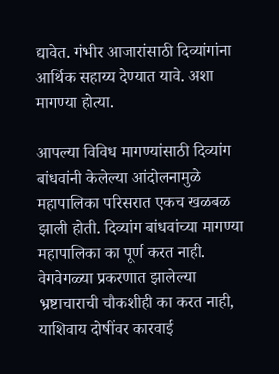द्यावेत. गंभीर आजारांसाठी दिव्यांगांना आर्थिक सहाय्य देण्यात यावे. अशा मागण्या होत्या.

आपल्या विविध मागण्यांसाठी दिव्यांग बांधवांनी केलेल्या आंदोलनामुळे महापालिका परिसरात एकच खळबळ झाली होती. दिव्यांग बांधवांच्या मागण्या महापालिका का पूर्ण करत नाही. वेगवेगळ्या प्रकरणात झालेल्या भ्रष्टाचाराची चौकशीही का करत नाही, याशिवाय दोषींवर कारवाई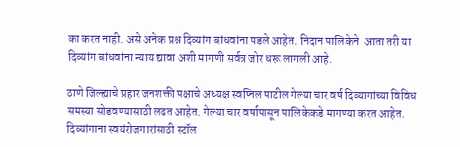का करत नाही. असे अनेक प्रश्न दिव्यांग बांधवांना पडले आहेत. निदान पालिकेने  आता तरी या दिव्यांग बांधवांना न्याय द्यावा अशी मागणी सर्वत्र जोर धरू लागली आहे.

ठाणे जिल्ह्याचे प्रहार जनशक्ती पक्षाचे अध्यक्ष स्वप्निल पाटील गेल्या चार वर्ष दिव्यागांच्या विविध समस्या सोडवण्यासाठी लढत आहेत. गेल्या चार वर्षापासून पालिकेकडे मागण्या करत आहेत. दिव्यांगाना स्वयंरोजगारांसाठी स्टॉल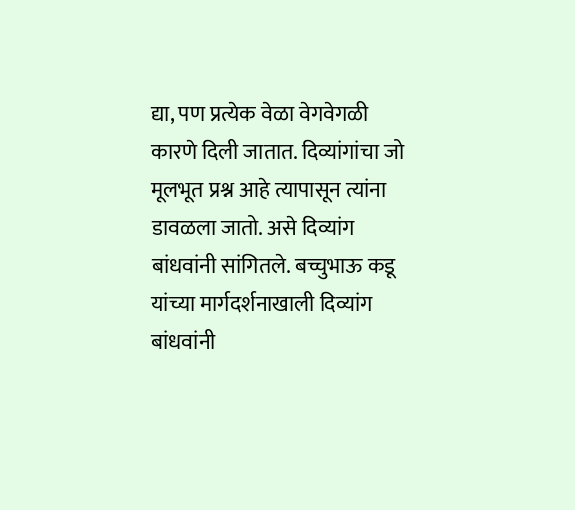द्या, पण प्रत्येक वेळा वेगवेगळी कारणे दिली जातात. दिव्यांगांचा जो मूलभूत प्रश्न आहे त्यापासून त्यांना डावळला जातो. असे दिव्यांग बांधवांनी सांगितले. बच्चुभाऊ कडू यांच्या मार्गदर्शनाखाली दिव्यांग बांधवांनी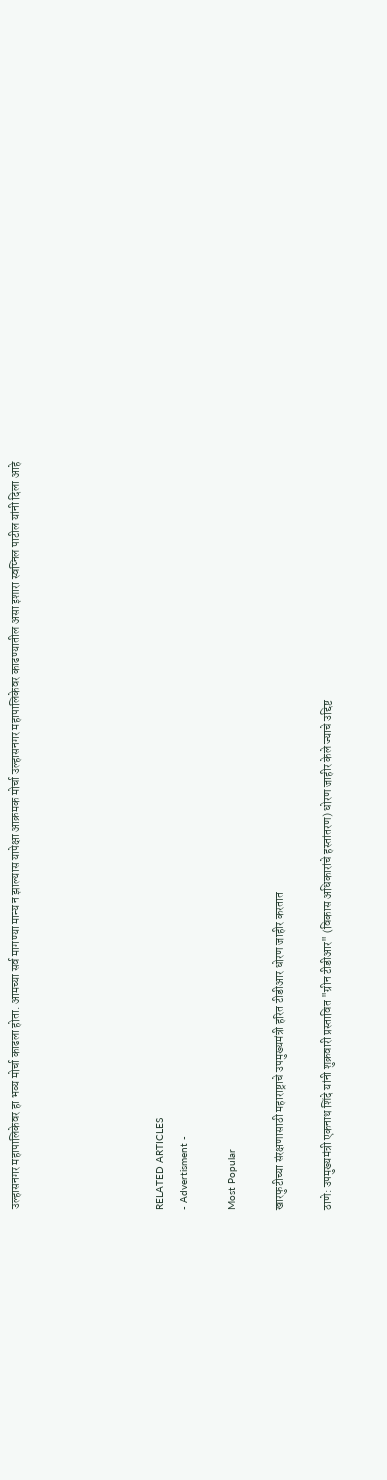उल्हासनगर महापालिकेवर हा भव्य मोर्चा काढला होता. आमच्या सर्व मागण्या मान्य न झाल्यास यापेक्षा आक्रमक मोर्चा उल्हासनगर महापालिकेवर काढण्यातील असा इशारा स्वप्निल पाटील यांनी दिला आहे





RELATED ARTICLES
- Advertisment -

Most Popular

खारफुटीच्या संरक्षणासाठी महाराष्ट्राचे उपमुख्यमंत्री हरित टीडीआर धोरण जाहीर करतात

ठाणे: उपमुख्यमंत्री एकनाथ शिंदे यांनी शुक्रवारी प्रस्तावित "ग्रीन टीडीआर" (विकास अधिकारांचे हस्तांतरण) धोरण जाहीर केले ज्याचे उद्दिष्ट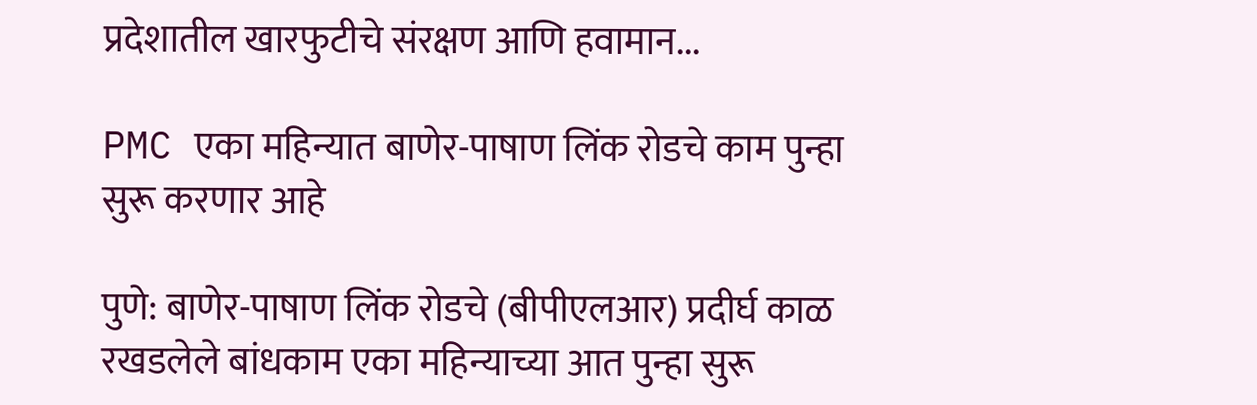प्रदेशातील खारफुटीचे संरक्षण आणि हवामान...

PMC एका महिन्यात बाणेर-पाषाण लिंक रोडचे काम पुन्हा सुरू करणार आहे

पुणे: बाणेर-पाषाण लिंक रोडचे (बीपीएलआर) प्रदीर्घ काळ रखडलेले बांधकाम एका महिन्याच्या आत पुन्हा सुरू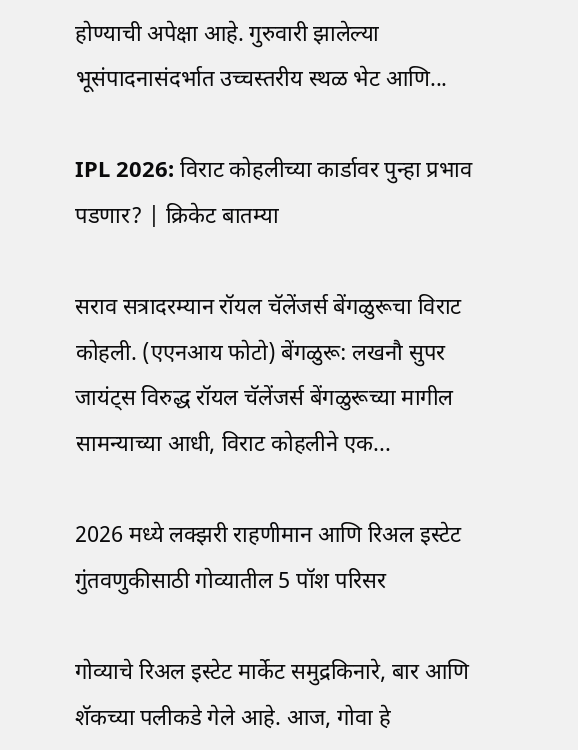होण्याची अपेक्षा आहे. गुरुवारी झालेल्या भूसंपादनासंदर्भात उच्चस्तरीय स्थळ भेट आणि...

IPL 2026: विराट कोहलीच्या कार्डावर पुन्हा प्रभाव पडणार? | क्रिकेट बातम्या

सराव सत्रादरम्यान रॉयल चॅलेंजर्स बेंगळुरूचा विराट कोहली. (एएनआय फोटो) बेंगळुरू: लखनौ सुपर जायंट्स विरुद्ध रॉयल चॅलेंजर्स बेंगळुरूच्या मागील सामन्याच्या आधी, विराट कोहलीने एक...

2026 मध्ये लक्झरी राहणीमान आणि रिअल इस्टेट गुंतवणुकीसाठी गोव्यातील 5 पॉश परिसर

गोव्याचे रिअल इस्टेट मार्केट समुद्रकिनारे, बार आणि शॅकच्या पलीकडे गेले आहे. आज, गोवा हे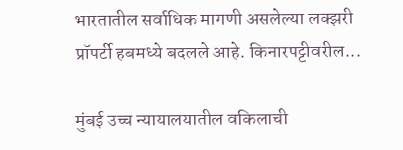भारतातील सर्वाधिक मागणी असलेल्या लक्झरी प्रॉपर्टी हबमध्ये बदलले आहे. किनारपट्टीवरील...

मुंबई उच्च न्यायालयातील वकिलाची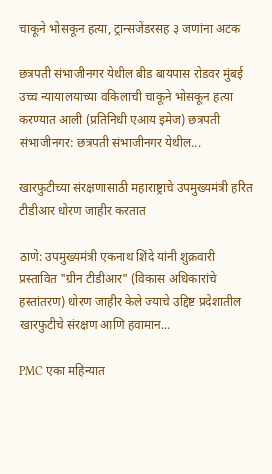चाकूने भोसकून हत्या, ट्रान्सजेंडरसह ३ जणांना अटक

छत्रपती संभाजीनगर येथील बीड बायपास रोडवर मुंबई उच्च न्यायालयाच्या वकिलाची चाकूने भोसकून हत्या करण्यात आली (प्रतिनिधी एआय इमेज) छत्रपती संभाजीनगर: छत्रपती संभाजीनगर येथील...

खारफुटीच्या संरक्षणासाठी महाराष्ट्राचे उपमुख्यमंत्री हरित टीडीआर धोरण जाहीर करतात

ठाणे: उपमुख्यमंत्री एकनाथ शिंदे यांनी शुक्रवारी प्रस्तावित "ग्रीन टीडीआर" (विकास अधिकारांचे हस्तांतरण) धोरण जाहीर केले ज्याचे उद्दिष्ट प्रदेशातील खारफुटीचे संरक्षण आणि हवामान...

PMC एका महिन्यात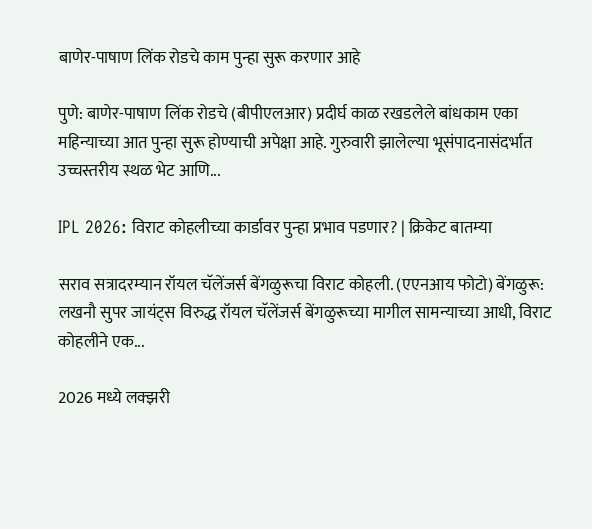बाणेर-पाषाण लिंक रोडचे काम पुन्हा सुरू करणार आहे

पुणे: बाणेर-पाषाण लिंक रोडचे (बीपीएलआर) प्रदीर्घ काळ रखडलेले बांधकाम एका महिन्याच्या आत पुन्हा सुरू होण्याची अपेक्षा आहे. गुरुवारी झालेल्या भूसंपादनासंदर्भात उच्चस्तरीय स्थळ भेट आणि...

IPL 2026: विराट कोहलीच्या कार्डावर पुन्हा प्रभाव पडणार? | क्रिकेट बातम्या

सराव सत्रादरम्यान रॉयल चॅलेंजर्स बेंगळुरूचा विराट कोहली. (एएनआय फोटो) बेंगळुरू: लखनौ सुपर जायंट्स विरुद्ध रॉयल चॅलेंजर्स बेंगळुरूच्या मागील सामन्याच्या आधी, विराट कोहलीने एक...

2026 मध्ये लक्झरी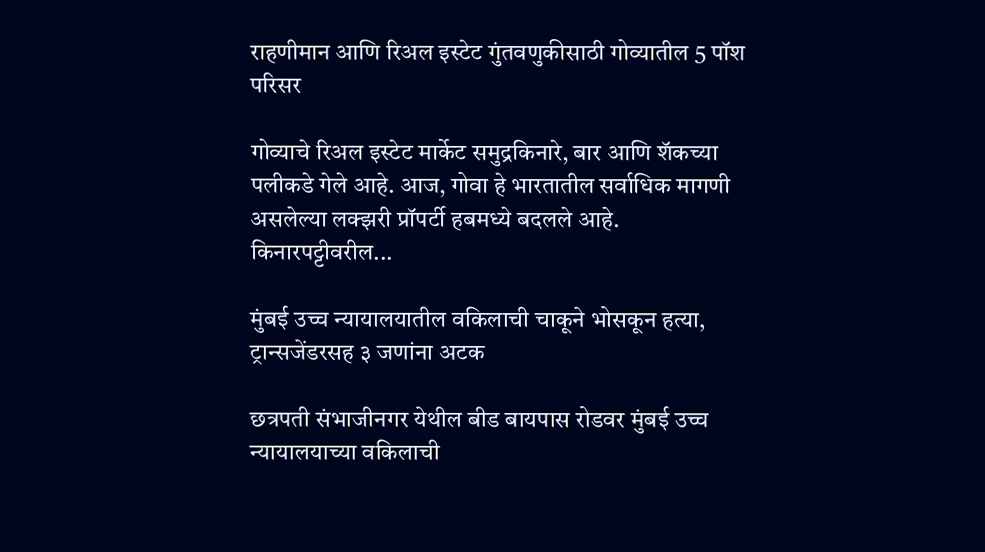राहणीमान आणि रिअल इस्टेट गुंतवणुकीसाठी गोव्यातील 5 पॉश परिसर

गोव्याचे रिअल इस्टेट मार्केट समुद्रकिनारे, बार आणि शॅकच्या पलीकडे गेले आहे. आज, गोवा हे भारतातील सर्वाधिक मागणी असलेल्या लक्झरी प्रॉपर्टी हबमध्ये बदलले आहे. किनारपट्टीवरील...

मुंबई उच्च न्यायालयातील वकिलाची चाकूने भोसकून हत्या, ट्रान्सजेंडरसह ३ जणांना अटक

छत्रपती संभाजीनगर येथील बीड बायपास रोडवर मुंबई उच्च न्यायालयाच्या वकिलाची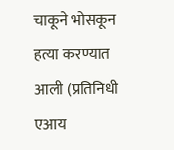चाकूने भोसकून हत्या करण्यात आली (प्रतिनिधी एआय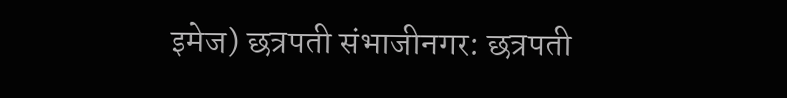इमेज) छत्रपती संभाजीनगर: छत्रपती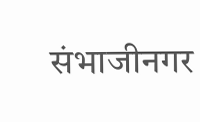संभाजीनगर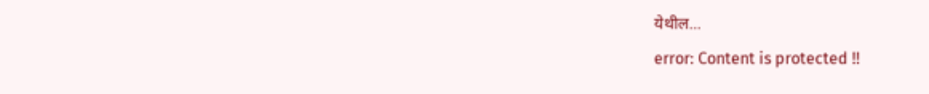येथील...
error: Content is protected !!